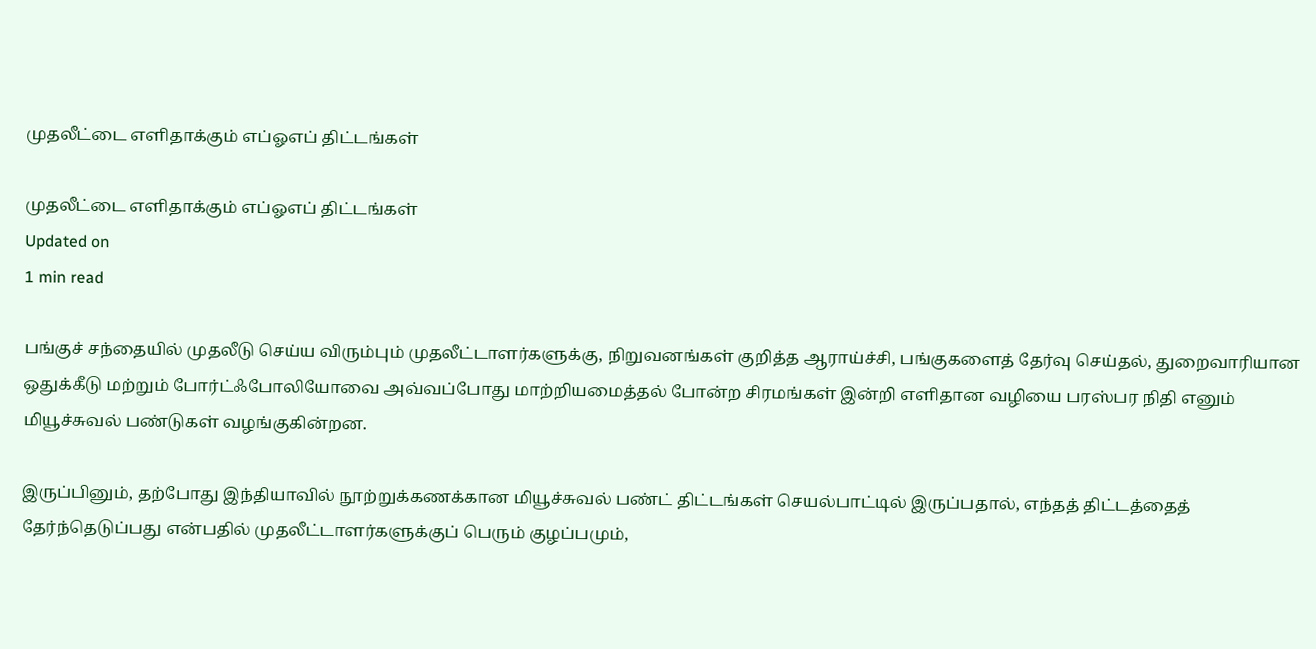முதலீட்டை எளிதாக்கும் எப்ஓஎப் திட்டங்கள்

முதலீட்டை எளிதாக்கும் எப்ஓஎப் திட்டங்கள்
Updated on
1 min read

பங்குச் சந்தையில் முதலீடு செய்ய விரும்பும் முதலீட்டாளர்களுக்கு, நிறுவனங்கள் குறித்த ஆராய்ச்சி, பங்குகளைத் தேர்வு செய்தல், துறைவாரியான ஒதுக்கீடு மற்றும் போர்ட்ஃபோலியோவை அவ்வப்போது மாற்றியமைத்தல் போன்ற சிரமங்கள் இன்றி எளிதான வழியை பரஸ்பர நிதி எனும் மியூச்சுவல் பண்டுகள் வழங்குகின்றன.

இருப்பினும், தற்போது இந்தியாவில் நூற்றுக்கணக்கான மியூச்சுவல் பண்ட் திட்டங்கள் செயல்பாட்டில் இருப்பதால், எந்தத் திட்டத்தைத் தேர்ந்தெடுப்பது என்பதில் முதலீட்டாளர்களுக்குப் பெரும் குழப்பமும்,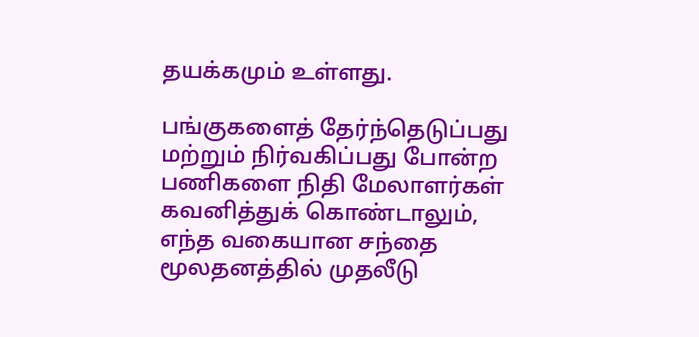தயக்கமும் உள்ளது.

பங்குகளைத் தேர்ந்தெடுப்பது மற்றும் நிர்வகிப்பது போன்ற பணிகளை நிதி மேலாளர்கள் கவனித்துக் கொண்டாலும், எந்த வகையான சந்தை மூலதனத்தில் முதலீடு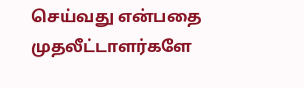செய்வது என்பதை முதலீட்டாளர்களே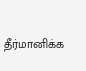தீர்மானிக்க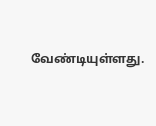வேண்டியுள்ளது.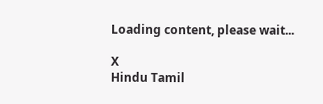Loading content, please wait...

X
Hindu Tamil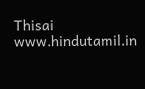Thisai
www.hindutamil.in